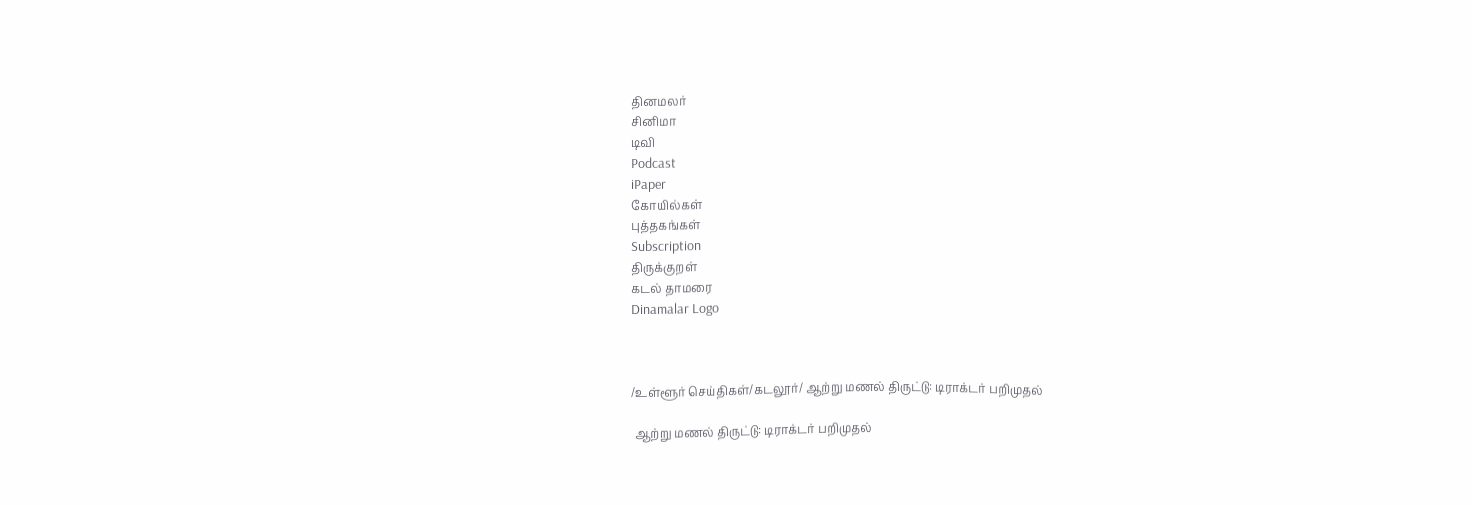தினமலர்
சினிமா
டிவி
Podcast
iPaper
கோயில்கள்
புத்தகங்கள்
Subscription
திருக்குறள்
கடல் தாமரை
Dinamalar Logo



/உள்ளூர் செய்திகள்/கடலூர்/ ஆற்று மணல் திருட்டு: டிராக்டர் பறிமுதல்

 ஆற்று மணல் திருட்டு: டிராக்டர் பறிமுதல்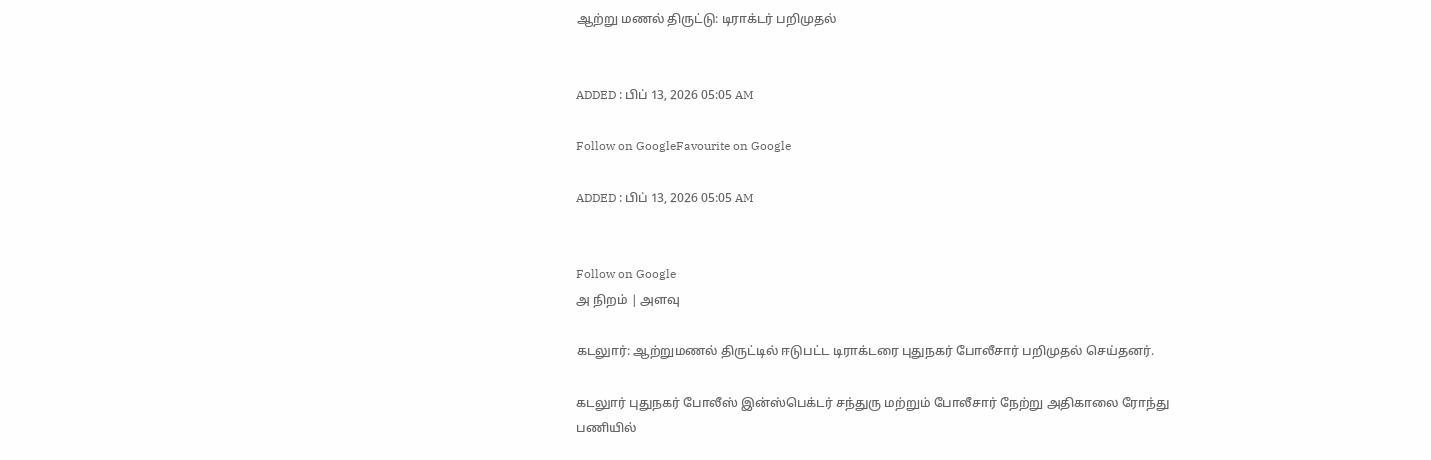ஆற்று மணல் திருட்டு: டிராக்டர் பறிமுதல்


ADDED : பிப் 13, 2026 05:05 AM

Follow on GoogleFavourite on Google

ADDED : பிப் 13, 2026 05:05 AM


Follow on Google
அ நிறம் | அளவு

கடலுார்: ஆற்றுமணல் திருட்டில் ஈடுபட்ட டிராக்டரை புதுநகர் போலீசார் பறிமுதல் செய்தனர்.

கடலுார் புதுநகர் போலீஸ் இன்ஸ்பெக்டர் சந்துரு மற்றும் போலீசார் நேற்று அதிகாலை ரோந்து பணியில்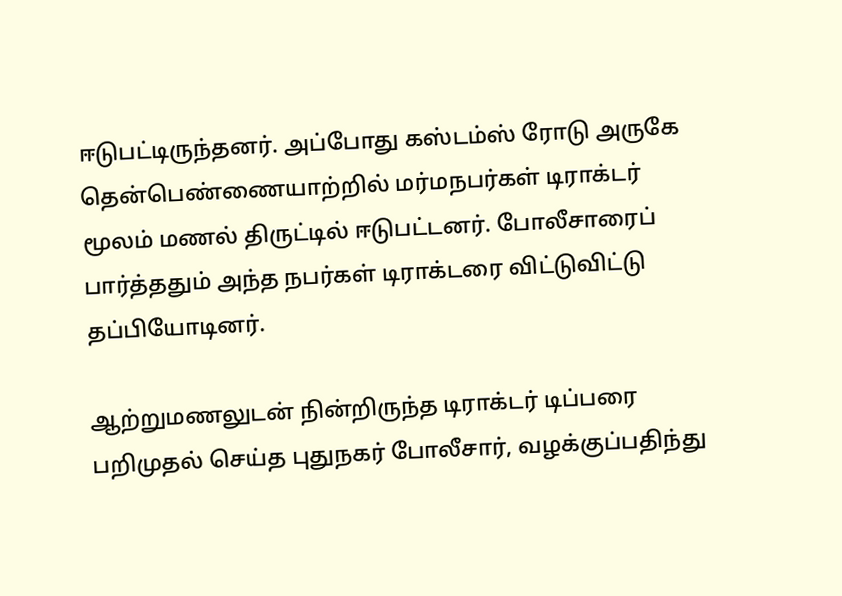ஈடுபட்டிருந்தனர். அப்போது கஸ்டம்ஸ் ரோடு அருகே தென்பெண்ணையாற்றில் மர்மநபர்கள் டிராக்டர் மூலம் மணல் திருட்டில் ஈடுபட்டனர். போலீசாரைப் பார்த்ததும் அந்த நபர்கள் டிராக்டரை விட்டுவிட்டு தப்பியோடினர்.

ஆற்றுமணலுடன் நின்றிருந்த டிராக்டர் டிப்பரை பறிமுதல் செய்த புதுநகர் போலீசார், வழக்குப்பதிந்து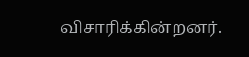விசாரிக்கின்றனர்.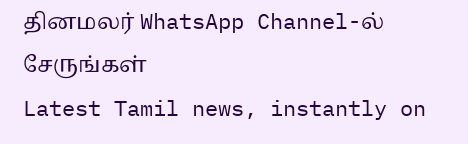தினமலர் WhatsApp Channel-ல் சேருங்கள்
Latest Tamil news, instantly on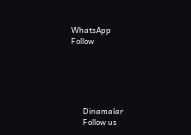WhatsApp
Follow





      Dinamalar
      Follow us